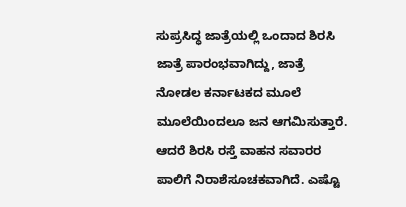ಸುಪ್ರಸಿದ್ಧ ಜಾತ್ರೆಯಲ್ಲಿ ಒಂದಾದ ಶಿರಸಿ ಜಾತ್ರೆ ಪಾರಂಭವಾಗಿದ್ದು, ಜಾತ್ರೆ ನೋಡಲ ಕರ್ನಾಟಕದ ಮೂಲೆ ಮೂಲೆಯಿಂದಲೂ ಜನ ಆಗಮಿಸುತ್ತಾರೆ. ಆದರೆ ಶಿರಸಿ ರಸ್ತೆ ವಾಹನ ಸವಾರರ ಪಾಲಿಗೆ ನಿರಾಶೆಸೂಚಕವಾಗಿದೆ. ಎಷ್ಟೊ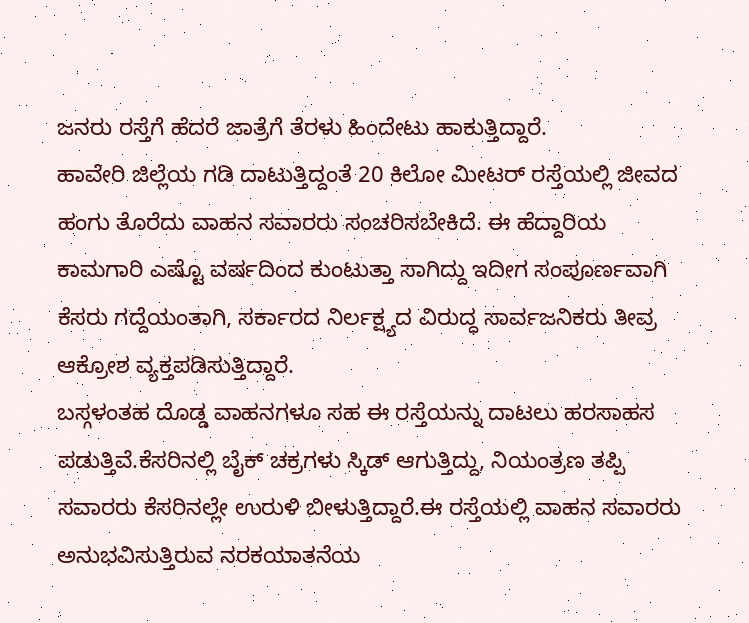ಜನರು ರಸ್ತೆಗೆ ಹೆದರೆ ಜಾತ್ರೆಗೆ ತೆರಳು ಹಿಂದೇಟು ಹಾಕುತ್ತಿದ್ದಾರೆ.
ಹಾವೇರಿ ಜಿಲ್ಲೆಯ ಗಡಿ ದಾಟುತ್ತಿದ್ದಂತೆ 20 ಕಿಲೋ ಮೀಟರ್ ರಸ್ತೆಯಲ್ಲಿ ಜೀವದ ಹಂಗು ತೊರೆದು ವಾಹನ ಸವಾರರು ಸಂಚರಿಸಬೇಕಿದೆ. ಈ ಹೆದ್ದಾರಿಯ ಕಾಮಗಾರಿ ಎಷ್ಟೊ ವರ್ಷದಿಂದ ಕುಂಟುತ್ತಾ ಸಾಗಿದ್ದು ಇದೀಗ ಸಂಪೂರ್ಣವಾಗಿ ಕೆಸರು ಗದ್ದೆಯಂತಾಗಿ, ಸರ್ಕಾರದ ನಿರ್ಲಕ್ಷ್ಯದ ವಿರುದ್ಧ ಸಾರ್ವಜನಿಕರು ತೀವ್ರ ಆಕ್ರೋಶ ವ್ಯಕ್ತಪಡಿಸುತ್ತಿದ್ದಾರೆ.
ಬಸ್ಗಳಂತಹ ದೊಡ್ಡ ವಾಹನಗಳೂ ಸಹ ಈ ರಸ್ತೆಯನ್ನು ದಾಟಲು ಹರಸಾಹಸ ಪಡುತ್ತಿವೆ.ಕೆಸರಿನಲ್ಲಿ ಬೈಕ್ ಚಕ್ರಗಳು ಸ್ಕಿಡ್ ಆಗುತ್ತಿದ್ದು, ನಿಯಂತ್ರಣ ತಪ್ಪಿ ಸವಾರರು ಕೆಸರಿನಲ್ಲೇ ಉರುಳಿ ಬೀಳುತ್ತಿದ್ದಾರೆ.ಈ ರಸ್ತೆಯಲ್ಲಿ ವಾಹನ ಸವಾರರು ಅನುಭವಿಸುತ್ತಿರುವ ನರಕಯಾತನೆಯ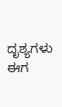ದೃಶ್ಯಗಳು ಈಗ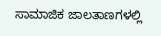ಸಾಮಾಜಿಕ ಜಾಲತಾಣಗಳಲ್ಲಿ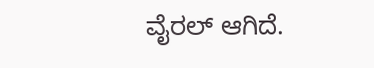ವೈರಲ್ ಆಗಿದೆ.